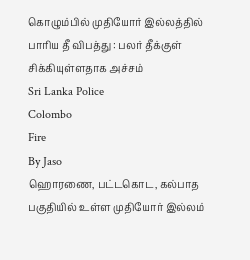கொழும்பில் முதியோர் இல்லத்தில் பாரிய தீ விபத்து : பலர் தீக்குள் சிக்கியுள்ளதாக அச்சம்
Sri Lanka Police
Colombo
Fire
By Jaso
ஹொரணை, பட்டகொட, கல்பாத பகுதியில் உள்ள முதியோர் இல்லம்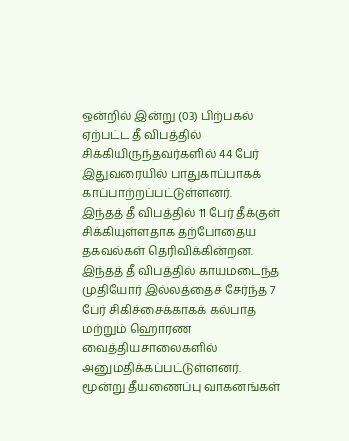ஒன்றில் இன்று (03) பிற்பகல் ஏற்பட்ட தீ விபத்தில் சிக்கியிருந்தவர்களில் 44 பேர் இதுவரையில் பாதுகாப்பாகக் காப்பாற்றப்பட்டுள்ளனர்.
இந்தத் தீ விபத்தில் 11 பேர் தீக்குள் சிக்கியுள்ளதாக தற்போதைய தகவல்கள் தெரிவிக்கின்றன.
இந்தத் தீ விபத்தில் காயமடைந்த முதியோர் இல்லத்தைச் சேர்ந்த 7 பேர் சிகிச்சைக்காகக் கல்பாத மற்றும் ஹொரண வைத்தியசாலைகளில் அனுமதிக்கப்பட்டுள்ளனர்.
மூன்று தீயணைப்பு வாகனங்கள்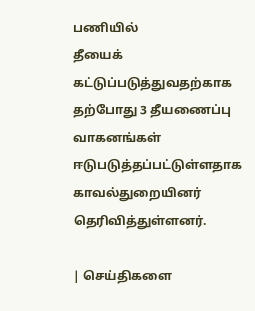பணியில்
தீயைக் கட்டுப்படுத்துவதற்காக தற்போது 3 தீயணைப்பு வாகனங்கள் ஈடுபடுத்தப்பட்டுள்ளதாக காவல்துறையினர் தெரிவித்துள்ளனர்.

| செய்திகளை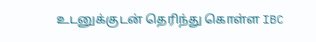உடனுக்குடன் தெரிந்து கொள்ள IBC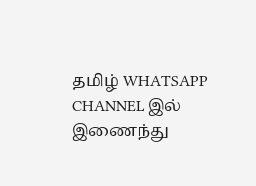தமிழ் WHATSAPP CHANNEL இல் இணைந்து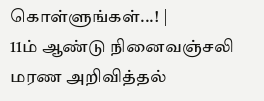கொள்ளுங்கள்...! |
11ம் ஆண்டு நினைவஞ்சலி
மரண அறிவித்தல்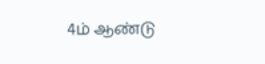4ம் ஆண்டு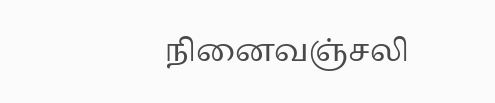நினைவஞ்சலி